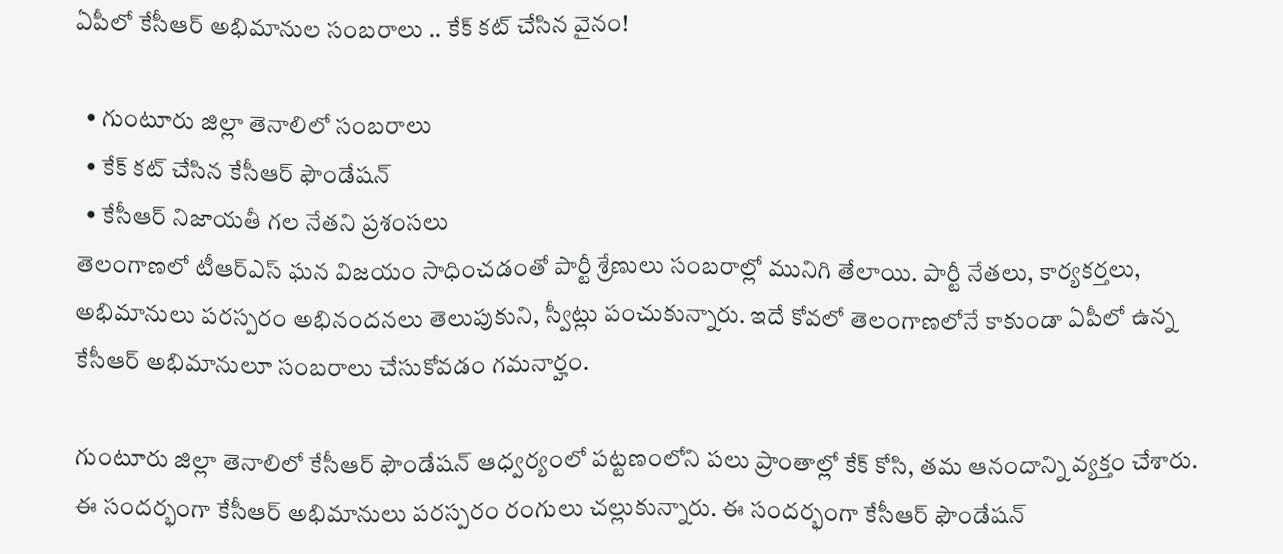ఏపీలో కేసీఆర్ అభిమానుల సంబరాలు .. కేక్ కట్ చేసిన వైనం!

  • గుంటూరు జిల్లా తెనాలిలో సంబరాలు
  • కేక్ కట్ చేసిన కేసీఆర్ ఫౌండేషన్
  • కేసీఆర్ నిజాయతీ గల నేతని ప్రశంసలు
తెలంగాణలో టీఆర్ఎస్ ఘన విజయం సాధించడంతో పార్టీ శ్రేణులు సంబరాల్లో మునిగి తేలాయి. పార్టీ నేతలు, కార్యకర్తలు, అభిమానులు పరస్పరం అభినందనలు తెలుపుకుని, స్వీట్లు పంచుకున్నారు. ఇదే కోవలో తెలంగాణలోనే కాకుండా ఏపీలో ఉన్న కేసీఆర్ అభిమానులూ సంబరాలు చేసుకోవడం గమనార్హం.

గుంటూరు జిల్లా తెనాలిలో కేసీఆర్ ఫౌండేషన్ ఆధ్వర్యంలో పట్టణంలోని పలు ప్రాంతాల్లో కేక్ కోసి, తమ ఆనందాన్ని వ్యక్తం చేశారు. ఈ సందర్భంగా కేసీఆర్ అభిమానులు పరస్పరం రంగులు చల్లుకున్నారు. ఈ సందర్భంగా కేసీఆర్ ఫౌండేషన్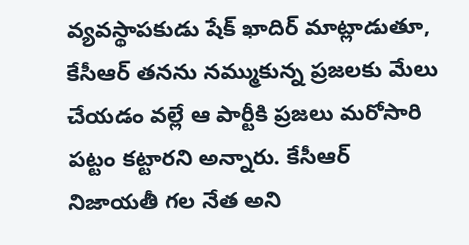వ్యవస్థాపకుడు షేక్ ఖాదిర్ మాట్లాడుతూ, కేసీఆర్ తనను నమ్ముకున్న ప్రజలకు మేలు చేయడం వల్లే ఆ పార్టీకి ప్రజలు మరోసారి పట్టం కట్టారని అన్నారు. కేసీఆర్ నిజాయతీ గల నేత అని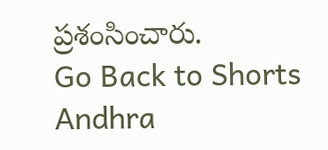ప్రశంసించారు.
Go Back to Shorts
Andhra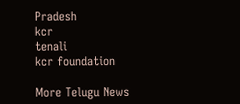Pradesh
kcr
tenali
kcr foundation

More Telugu News